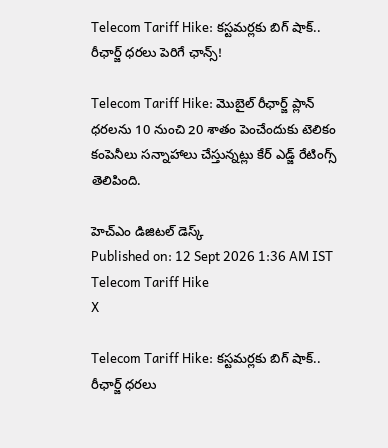Telecom Tariff Hike: కస్టమర్లకు బిగ్ షాక్.. రీఛార్జ్ ధరలు పెరిగే ఛాన్స్!

Telecom Tariff Hike: మొబైల్ రీఛార్జ్ ప్లాన్ ధరలను 10 నుంచి 20 శాతం పెంచేందుకు టెలికం కంపెనీలు సన్నాహాలు చేస్తున్నట్లు కేర్ ఎడ్జ్ రేటింగ్స్ తెలిపింది.

హెచ్ఎం డిజిటల్ డెస్క్
Published on: 12 Sept 2026 1:36 AM IST
Telecom Tariff Hike
X

Telecom Tariff Hike: కస్టమర్లకు బిగ్ షాక్.. రీఛార్జ్ ధరలు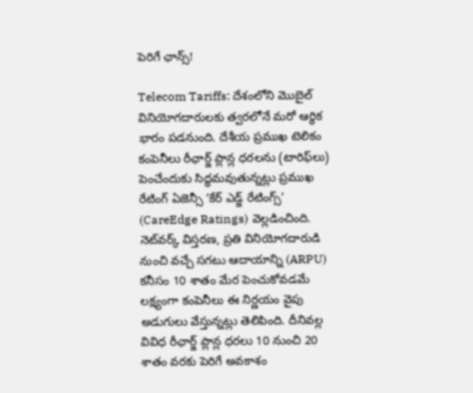పెరిగే ఛాన్స్!

Telecom Tariffs: దేశంలోని మొబైల్ వినియోగదారులకు త్వరలోనే మరో ఆర్థిక భారం పడనుంది. దేశీయ ప్రముఖ టెలికం కంపెనీలు రీఛార్జ్ ప్లాన్ల ధరలను (టారిఫ్‌లు) పెంచేందుకు సిద్ధమవుతున్నట్లు ప్రముఖ రేటింగ్ ఏజెన్సీ ‘కేర్ ఎడ్జ్ రేటింగ్స్’ (CareEdge Ratings) వెల్లడించింది. నెట్‌వర్క్ విస్తరణ, ప్రతి వినియోగదారుడి నుంచి వచ్చే సగటు ఆదాయాన్ని (ARPU) కనీసం 10 శాతం మేర పెంచుకోవడమే లక్ష్యంగా కంపెనీలు ఈ నిర్ణయం వైపు అడుగులు వేస్తున్నట్లు తెలిపింది. దీనివల్ల వివిధ రీఛార్జ్ ప్లాన్ల ధరలు 10 నుంచి 20 శాతం వరకు పెరిగే అవకాశం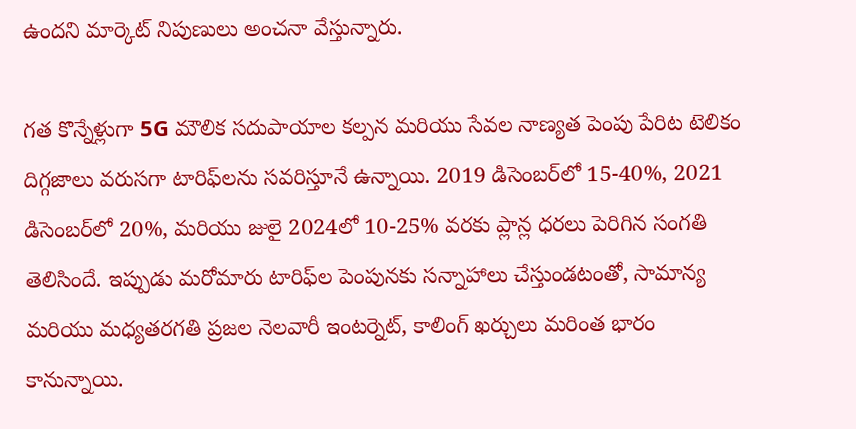ఉందని మార్కెట్ నిపుణులు అంచనా వేస్తున్నారు.

గత కొన్నేళ్లుగా 5G మౌలిక సదుపాయాల కల్పన మరియు సేవల నాణ్యత పెంపు పేరిట టెలికం దిగ్గజాలు వరుసగా టారిఫ్‌లను సవరిస్తూనే ఉన్నాయి. 2019 డిసెంబర్‌లో 15-40%, 2021 డిసెంబర్‌లో 20%, మరియు జులై 2024లో 10-25% వరకు ప్లాన్ల ధరలు పెరిగిన సంగతి తెలిసిందే. ఇప్పుడు మరోమారు టారిఫ్‌ల పెంపునకు సన్నాహాలు చేస్తుండటంతో, సామాన్య మరియు మధ్యతరగతి ప్రజల నెలవారీ ఇంటర్నెట్, కాలింగ్ ఖర్చులు మరింత భారం కానున్నాయి.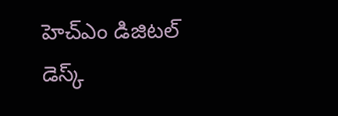హెచ్ఎం డిజిటల్ డెస్క్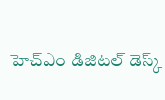హెచ్ఎం డిజిటల్ డెస్క్